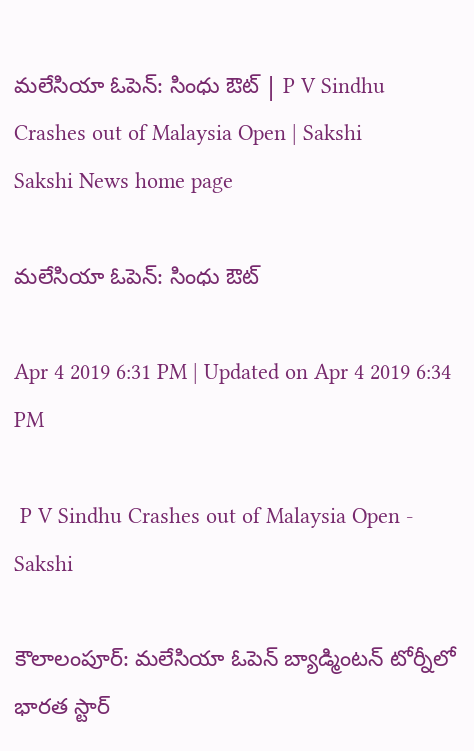మలేసియా ఓపెన్‌: సింధు ఔట్‌ | P V Sindhu Crashes out of Malaysia Open | Sakshi
Sakshi News home page

మలేసియా ఓపెన్‌: సింధు ఔట్‌

Apr 4 2019 6:31 PM | Updated on Apr 4 2019 6:34 PM

 P V Sindhu Crashes out of Malaysia Open - Sakshi

కౌలాలంపూర్‌: మలేసియా ఓపెన్‌ బ్యాడ్మింటన్‌ టోర్నీలో భారత స్టార్‌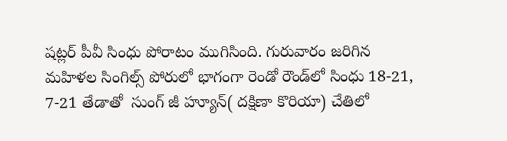షట్లర్‌ పీవీ సింధు పోరాటం ముగిసింది. గురువారం జరిగిన మహిళల సింగిల్స్‌ పోరులో భాగంగా రెండో రౌండ్‌లో సింధు 18-21, 7-21 తేడాతో  సుంగ్‌ జీ హ్యూన్‌( దక్షిణా కొరియా) చేతిలో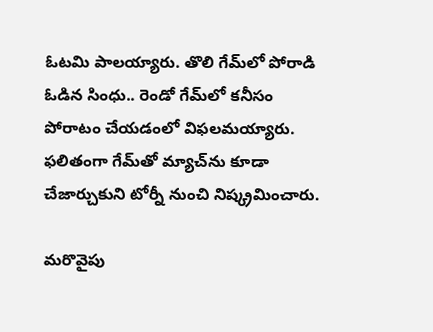ఓటమి పాలయ్యారు. తొలి గేమ్‌లో పోరాడి ఓడిన సింధు.. రెండో గేమ్‌లో కనీసం పోరాటం చేయడంలో విఫలమయ్యారు. ఫలితంగా గేమ్‌తో మ్యాచ్‌ను కూడా చేజార్చుకుని టోర్నీ నుంచి నిష్క్రమించారు.

మరొవైపు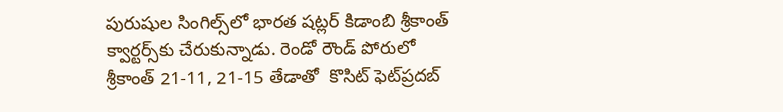పురుషుల సింగిల్స్‌లో భారత షట్లర్‌ కిడాంబి శ్రీకాంత్‌ క్వార్టర్స్‌కు చేరుకున్నాడు. రెండో రౌండ్‌ పోరులో శ్రీకాంత్‌ 21-11, 21-15 తేడాతో  కొసిట్‌ ఫెట్‌ప్రదబ్‌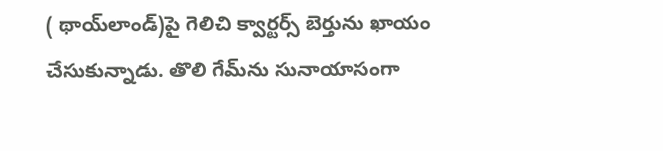( థాయ్‌లాండ్‌)పై గెలిచి క్వార్టర్స్‌ బెర్తును ఖాయం చేసుకున్నాడు. తొలి గేమ్‌ను సునాయాసంగా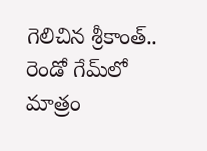గెలిచిన శ్రీకాంత్‌.. రెండో గేమ్‌లో మాత్రం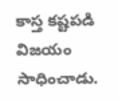కాస్త కష్టపడి విజయం సాధించాడు.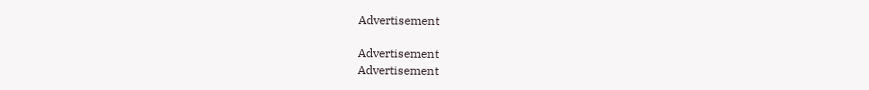Advertisement

Advertisement
Advertisement